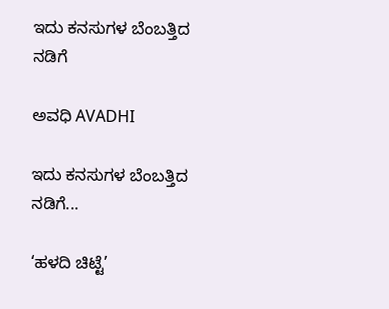ಇದು ಕನಸುಗಳ ಬೆಂಬತ್ತಿದ ನಡಿಗೆ‍

ಅವಧಿ AVADHI

ಇದು ಕನಸುಗಳ ಬೆಂಬತ್ತಿದ ನಡಿಗೆ...

‘ಹಳದಿ ಚಿಟ್ಟೆ’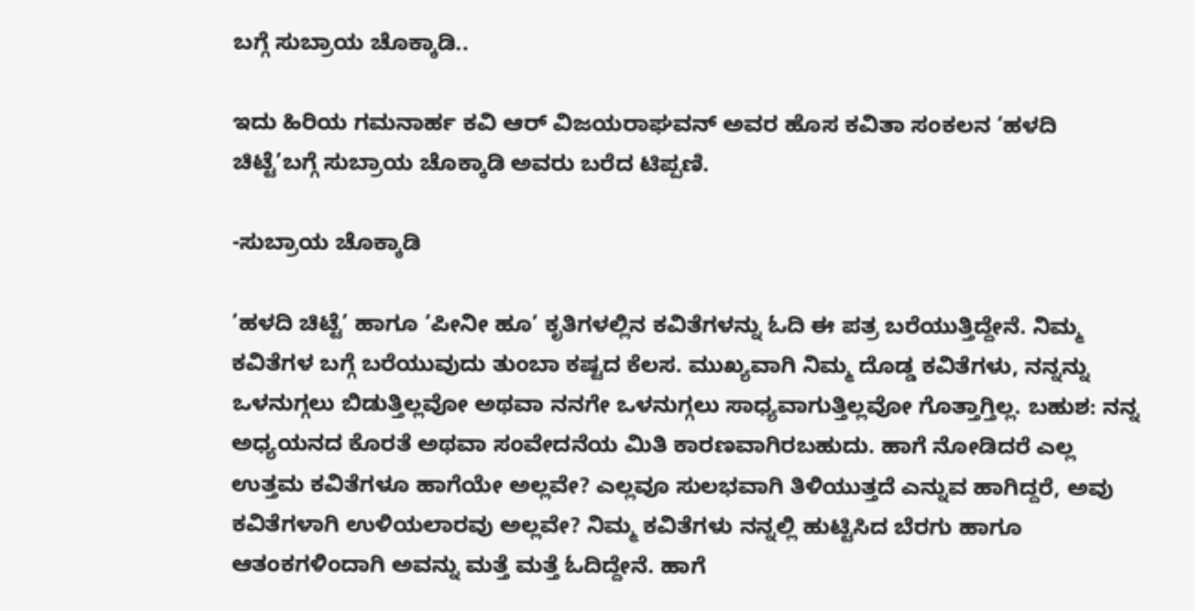ಬಗ್ಗೆ ಸುಬ್ರಾಯ ಚೊಕ್ಕಾಡಿ..

ಇದು ಹಿರಿಯ ಗಮನಾರ್ಹ ಕವಿ ಆರ್ ವಿಜಯರಾಘವನ್ ಅವರ ಹೊಸ ಕವಿತಾ ಸಂಕಲನ ‘ಹಳದಿ ಚಿಟ್ಟೆ’ಬಗ್ಗೆ ಸುಬ್ರಾಯ ಚೊಕ್ಕಾಡಿ ಅವರು ಬರೆದ ಟಿಪ್ಪಣಿ.

-ಸುಬ್ರಾಯ ಚೊಕ್ಕಾಡಿ

’ಹಳದಿ ಚಿಟ್ಟೆ’ ಹಾಗೂ ’ಪೀನೀ ಹೂ’ ಕೃತಿಗಳಲ್ಲಿನ ಕವಿತೆಗಳನ್ನು ಓದಿ ಈ ಪತ್ರ ಬರೆಯುತ್ತಿದ್ದೇನೆ. ನಿಮ್ಮ ಕವಿತೆಗಳ ಬಗ್ಗೆ ಬರೆಯುವುದು ತುಂಬಾ ಕಷ್ಟದ ಕೆಲಸ. ಮುಖ್ಯವಾಗಿ ನಿಮ್ಮ ದೊಡ್ಡ ಕವಿತೆಗಳು, ನನ್ನನ್ನು ಒಳನುಗ್ಗಲು ಬಿಡುತ್ತಿಲ್ಲವೋ ಅಥವಾ ನನಗೇ ಒಳನುಗ್ಗಲು ಸಾಧ್ಯವಾಗುತ್ತಿಲ್ಲವೋ ಗೊತ್ತಾಗ್ತಿಲ್ಲ. ಬಹುಶ: ನನ್ನ ಅಧ್ಯಯನದ ಕೊರತೆ ಅಥವಾ ಸಂವೇದನೆಯ ಮಿತಿ ಕಾರಣವಾಗಿರಬಹುದು. ಹಾಗೆ ನೋಡಿದರೆ ಎಲ್ಲ ಉತ್ತಮ ಕವಿತೆಗಳೂ ಹಾಗೆಯೇ ಅಲ್ಲವೇ? ಎಲ್ಲವೂ ಸುಲಭವಾಗಿ ತಿಳಿಯುತ್ತದೆ ಎನ್ನುವ ಹಾಗಿದ್ದರೆ, ಅವು ಕವಿತೆಗಳಾಗಿ ಉಳಿಯಲಾರವು ಅಲ್ಲವೇ? ನಿಮ್ಮ ಕವಿತೆಗಳು ನನ್ನಲ್ಲಿ ಹುಟ್ಟಿಸಿದ ಬೆರಗು ಹಾಗೂ ಆತಂಕಗಳಿಂದಾಗಿ ಅವನ್ನು ಮತ್ತೆ ಮತ್ತೆ ಓದಿದ್ದೇನೆ. ಹಾಗೆ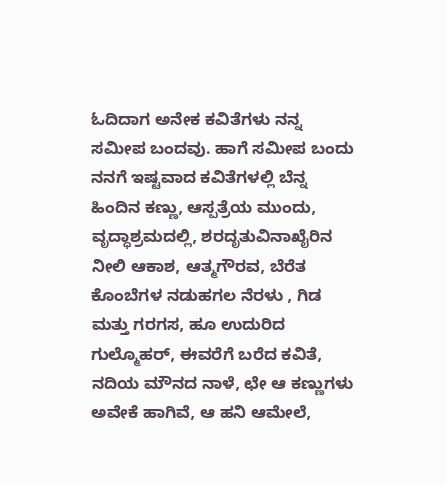ಓದಿದಾಗ ಅನೇಕ ಕವಿತೆಗಳು ನನ್ನ ಸಮೀಪ ಬಂದವು. ಹಾಗೆ ಸಮೀಪ ಬಂದು ನನಗೆ ಇಷ್ಟವಾದ ಕವಿತೆಗಳಲ್ಲಿ ಬೆನ್ನ ಹಿಂದಿನ ಕಣ್ಣು, ಆಸ್ಪತ್ರೆಯ ಮುಂದು, ವೃದ್ಧಾಶ್ರಮದಲ್ಲಿ, ಶರದೃತುವಿನಾಖೈರಿನ ನೀಲಿ ಆಕಾಶ, ಆತ್ಮಗೌರವ, ಬೆರೆತ ಕೊಂಬೆಗಳ ನಡುಹಗಲ ನೆರಳು , ಗಿಡ ಮತ್ತು ಗರಗಸ, ಹೂ ಉದುರಿದ ಗುಲ್ಮೊಹರ್, ಈವರೆಗೆ ಬರೆದ ಕವಿತೆ, ನದಿಯ ಮೌನದ ನಾಳೆ, ಛೇ ಆ ಕಣ್ಣುಗಳು ಅವೇಕೆ ಹಾಗಿವೆ, ಆ ಹನಿ ಆಮೇಲೆ,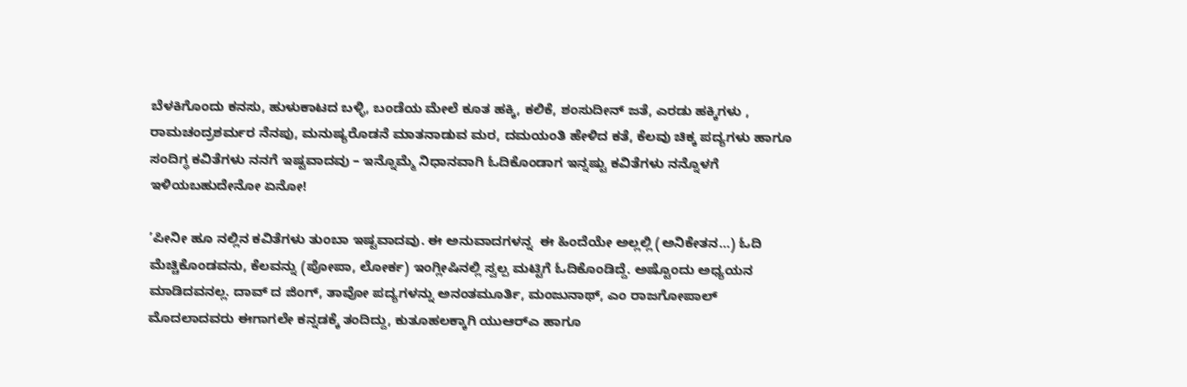ಬೆಳಕಿಗೊಂದು ಕನಸು, ಹುಳುಕಾಟದ ಬಳ್ಳಿ, ಬಂಡೆಯ ಮೇಲೆ ಕೂತ ಹಕ್ಕಿ, ಕಲಿಕೆ, ಶಂಸುದೀನ್ ಜತೆ, ಎರಡು ಹಕ್ಕಿಗಳು , ರಾಮಚಂದ್ರಶರ್ಮರ ನೆನಪು, ಮನುಷ್ಯರೊಡನೆ ಮಾತನಾಡುವ ಮರ, ದಮಯಂತಿ ಹೇಳಿದ ಕತೆ, ಕೆಲವು ಚಿಕ್ಕ ಪದ್ಯಗಳು ಹಾಗೂ ಸಂದಿಗ್ಧ ಕವಿತೆಗಳು ನನಗೆ ಇಷ್ಟವಾದವು – ಇನ್ನೊಮ್ಮೆ ನಿಧಾನವಾಗಿ ಓದಿಕೊಂಡಾಗ ಇನ್ನಷ್ಟು ಕವಿತೆಗಳು ನನ್ನೊಳಗೆ ಇಳಿಯಬಹುದೇನೋ ಏನೋ!

’ಪೀನೀ ಹೂ ನಲ್ಲಿನ ಕವಿತೆಗಳು ತುಂಬಾ ಇಷ್ಟವಾದವು. ಈ ಅನುವಾದಗಳನ್ನ  ಈ ಹಿಂದೆಯೇ ಅಲ್ಲಲ್ಲಿ (ಅನಿಕೇತನ…) ಓದಿ ಮೆಚ್ಚಿಕೊಂಡವನು, ಕೆಲವನ್ನು (ಪೋಪಾ, ಲೋರ್ಕ) ಇಂಗ್ಲೀಷಿನಲ್ಲಿ ಸ್ವಲ್ಪ ಮಟ್ಟಿಗೆ ಓದಿಕೊಂಡಿದ್ದೆ. ಅಷ್ಟೊಂದು ಅಧ್ಯಯನ ಮಾಡಿದವನಲ್ಲ. ದಾವ್ ದ ಜಿಂಗ್, ತಾವೋ ಪದ್ಯಗಳನ್ನು ಅನಂತಮೂರ್ತಿ, ಮಂಜುನಾಥ್, ಎಂ ರಾಜಗೋಪಾಲ್ ಮೊದಲಾದವರು ಈಗಾಗಲೇ ಕನ್ನಡಕ್ಕೆ ತಂದಿದ್ದು, ಕುತೂಹಲಕ್ಕಾಗಿ ಯುಆರ್‌ಎ ಹಾಗೂ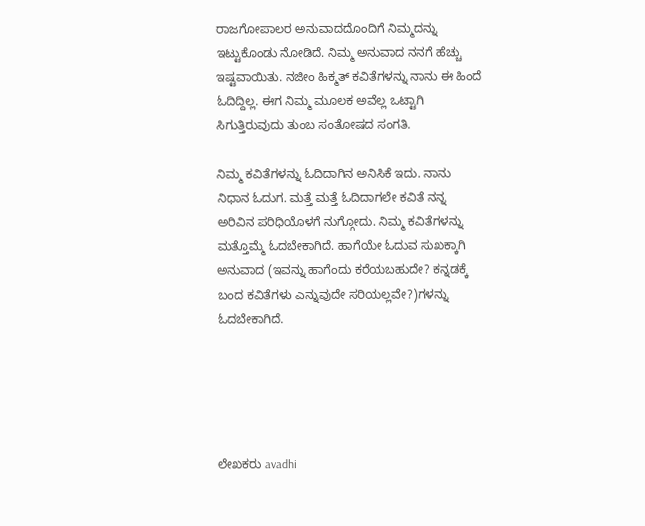ರಾಜಗೋಪಾಲರ ಅನುವಾದದೊಂದಿಗೆ ನಿಮ್ಮದನ್ನು ಇಟ್ಟುಕೊಂಡು ನೋಡಿದೆ. ನಿಮ್ಮ ಅನುವಾದ ನನಗೆ ಹೆಚ್ಚು ಇಷ್ಟವಾಯಿತು. ನಜೀಂ ಹಿಕ್ಮತ್ ಕವಿತೆಗಳನ್ನು ನಾನು ಈ ಹಿಂದೆ ಓದಿದ್ದಿಲ್ಲ. ಈಗ ನಿಮ್ಮ ಮೂಲಕ ಅವೆಲ್ಲ ಒಟ್ಟಾಗಿ ಸಿಗುತ್ತಿರುವುದು ತುಂಬ ಸಂತೋಷದ ಸಂಗತಿ.

ನಿಮ್ಮ ಕವಿತೆಗಳನ್ನು ಓದಿದಾಗಿನ ಅನಿಸಿಕೆ ಇದು. ನಾನು ನಿಧಾನ ಓದುಗ. ಮತ್ತೆ ಮತ್ತೆ ಓದಿದಾಗಲೇ ಕವಿತೆ ನನ್ನ ಅರಿವಿನ ಪರಿಧಿಯೊಳಗೆ ನುಗ್ಗೋದು. ನಿಮ್ಮ ಕವಿತೆಗಳನ್ನು ಮತ್ತೊಮ್ಮೆ ಓದಬೇಕಾಗಿದೆ. ಹಾಗೆಯೇ ಓದುವ ಸುಖಕ್ಕಾಗಿ ಅನುವಾದ (ಇವನ್ನು ಹಾಗೆಂದು ಕರೆಯಬಹುದೇ? ಕನ್ನಡಕ್ಕೆ ಬಂದ ಕವಿತೆಗಳು ಎನ್ನುವುದೇ ಸರಿಯಲ್ಲವೇ?)ಗಳನ್ನು ಓದಬೇಕಾಗಿದೆ.





ಲೇಖಕರು avadhi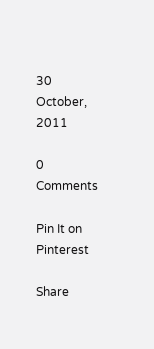30 October, 2011

0 Comments

Pin It on Pinterest

Share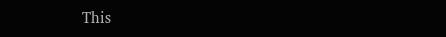This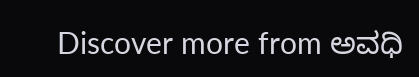Discover more from ಅವಧಿ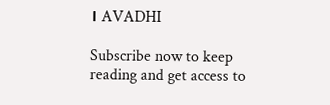। AVADHI

Subscribe now to keep reading and get access to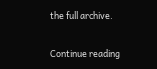the full archive.

Continue reading